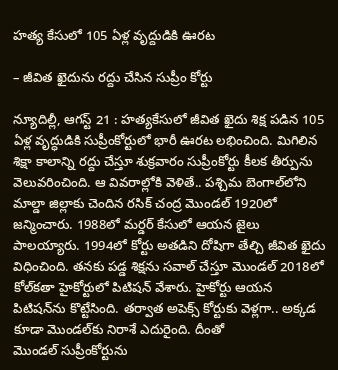హత్య కేసులో 105 ఏళ్ల వృద్దుడికి ఊరట

– జీవిత ఖైదును రద్దు చేసిన సుప్రీం కోర్టు

న్యూదిల్లీ, ఆగస్ట్ 21 : హత్యకేసులో జీవిత ఖైదు శిక్ష పడిన 105 ఏళ్ల వృద్ధుడికి సుప్రీంకోర్టులో భారీ ఊరట లభించింది. మిగిలిన శిక్షా కాలాన్ని రద్దు చేస్తూ శుక్రవారం సుప్రీంకోర్టు కీలక తీర్పును వెలువరించింది. ఆ వివరాల్లోకి వెళితే.. పశ్చిమ బెంగాల్‌లోని మాల్డా జిల్లాకు చెందిన రసిక్‌ ‌చంద్ర మొండల్‌ 1920లో జన్మించారు. 1988లో మర్డర్‌ ‌కేసులో ఆయన జైలు పాలయ్యారు. 1994లో కోర్టు అతడిని దోషిగా తేల్చి జీవిత ఖైదు విధించింది. తనకు పడ్డ శిక్షను సవాల్‌ ‌చేస్తూ మొండల్‌ 2018లో కోల్‌కతా హైకోర్టులో పిటిషన్‌ ‌వేశారు. హైకోర్టు ఆయన పిటిషన్‌ను కొట్టేసింది. తర్వాత అపెక్స్ ‌కోర్టుకు వెళ్లగా.. అక్కడ కూడా మొండల్‌కు నిరాశే ఎదురైంది. దీంతో మొండల్‌ ‌సుప్రీంకోర్టును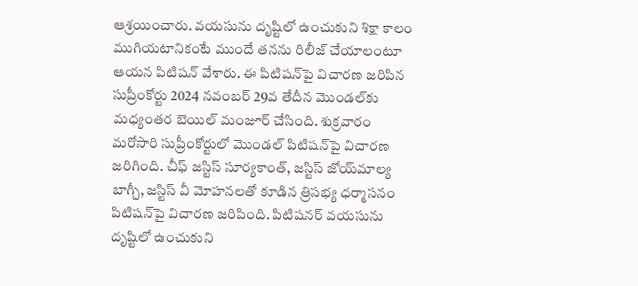ఆశ్రయించారు. వయసును దృష్టిలో ఉంచుకుని శిక్షా కాలం ముగియటానికంటే ముందే తనను రిలీజ్‌ ‌చేయాలంటూ ఆయన పిటిషన్‌ ‌వేశారు. ఈ పిటిషన్‌పై విచారణ జరిపిన సుప్రీంకోర్టు 2024 నవంబర్‌ 29వ తేదీన మొండల్‌కు మధ్యంతర బెయిల్‌ ‌మంజూర్‌ ‌చేసింది. శుక్రవారం మరోసారి సుప్రీంకోర్టులో మొండల్‌ ‌పిటిషన్‌పై విచారణ జరిగింది. చీఫ్‌ ‌జస్టిస్‌ ‌సూర్యకాంత్‌, జస్టిస్‌ ‌జోయ్‌మాల్య బాగ్చీ, జస్టిస్‌ ‌వీ మోహనలతో కూడిన త్రిసభ్య ధర్మాసనం పిటిషన్‌పై విచారణ జరిపింది. పిటిషనర్‌ ‌వయసును దృష్టిలో ఉంచుకుని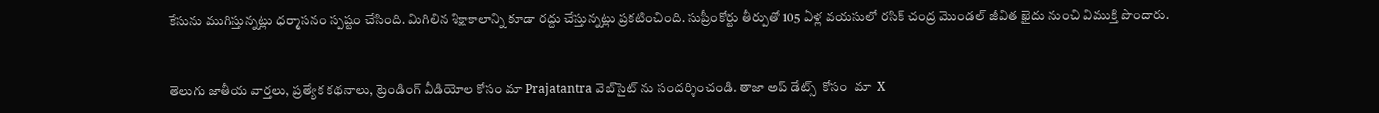కేసును ముగిస్తున్నట్లు ధర్మాసనం స్పష్టం చేసింది. మిగిలిన శిక్షాకాలాన్ని కూడా రద్దు చేస్తున్నట్లు ప్రకటించింది. సుప్రీంకోర్టు తీర్పుతో 105 ఏళ్ల వయసులో రసిక్‌ ‌చంద్ర మొండల్‌ ‌జీవిత ఖైదు నుంచి విముక్తి పొందారు.


తెలుగు జాతీయ వార్తలు, ప్రత్యేక కథనాలు, ట్రెండింగ్ వీడియోల కోసం మా Prajatantra వెబ్‌సైట్ ను సందర్శించండి. తాజా అప్‌ డేట్స్  కోసం  మా  X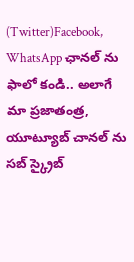(Twitter)Facebook, WhatsApp ఛానల్ ను ఫాలో కండి.. అలాగే మా ప్రజాతంత్ర, యూట్యూబ్ చానల్ ను సబ్ స్క్రైబ్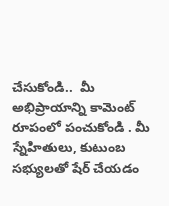చేసుకోండి..  మీ అభిప్రాయాన్ని కామెంట్ రూపంలో పంచుకోండి . మీ స్నేహితులు, కుటుంబ సభ్యులతో షేర్ చేయడం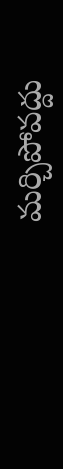మర్చిపోవద్దు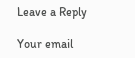Leave a Reply

Your email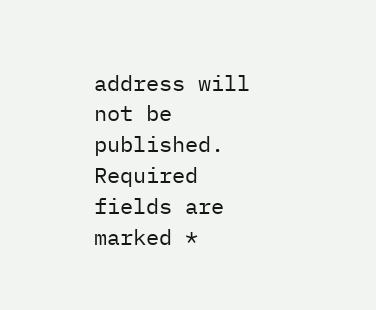address will not be published. Required fields are marked *